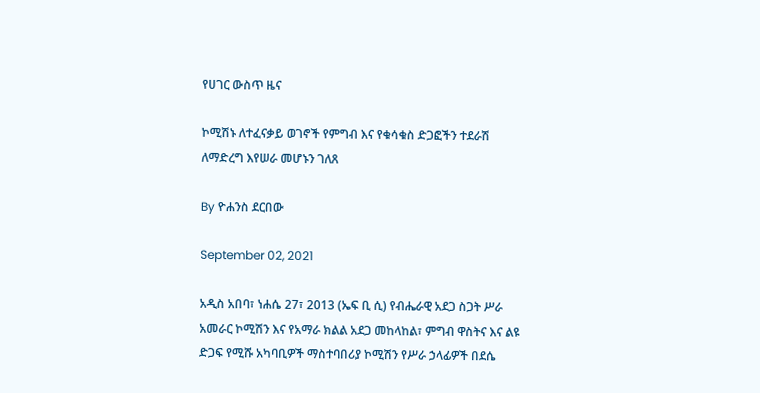የሀገር ውስጥ ዜና

ኮሚሽኑ ለተፈናቃይ ወገኖች የምግብ እና የቁሳቁስ ድጋፎችን ተደራሽ ለማድረግ እየሠራ መሆኑን ገለጸ

By ዮሐንስ ደርበው

September 02, 2021

አዲስ አበባ፣ ነሐሴ 27፣ 2013 (ኤፍ ቢ ሲ) የብሔራዊ አደጋ ስጋት ሥራ አመራር ኮሚሽን እና የአማራ ክልል አደጋ መከላከል፣ ምግብ ዋስትና እና ልዩ ድጋፍ የሚሹ አካባቢዎች ማስተባበሪያ ኮሚሽን የሥራ ኃላፊዎች በደሴ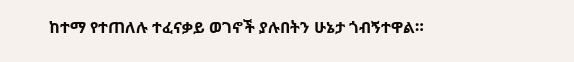ከተማ የተጠለሉ ተፈናቃይ ወገኖች ያሉበትን ሁኔታ ጎብኝተዋል።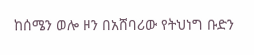ከሰሜን ወሎ ዞን በአሸባሪው የትህነግ ቡድን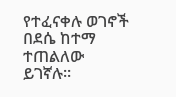የተፈናቀሉ ወገኖች በደሴ ከተማ ተጠልለው ይገኛሉ።